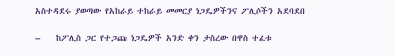አስተዳደሩ ያወጣው የአከራይ ተከራይ መመርያ ነጋዴዎችንና ፖሊሶችን አደባደበ

–    ከፖሊስ ጋር የተጋጩ ነጋዴዎች አንድ ቀን ታስረው በዋስ ተፈቱ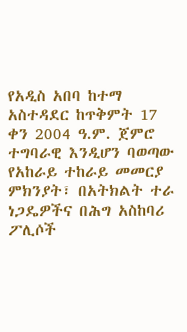የአዲስ አበባ ከተማ አስተዳደር ከጥቅምት 17 ቀን 2004 ዓ.ም. ጀምሮ ተግባራዊ እንዲሆን ባወጣው የአከራይ ተከራይ መመርያ ምክንያት፣ በአትክልት ተራ ነጋዴዎችና በሕግ አስከባሪ ፖሊሶች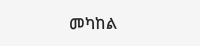መካከል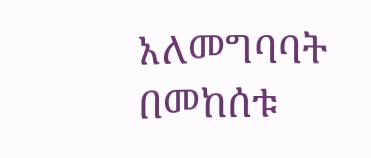አለመግባባት በመከሰቱ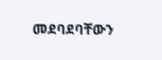መደባደባቸውን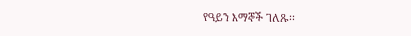የዓይን እማኞች ገለጹ፡፡